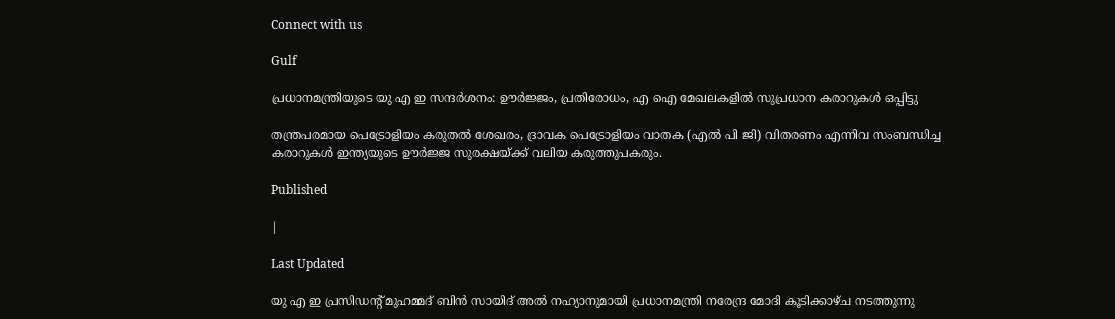Connect with us

Gulf

പ്രധാനമന്ത്രിയുടെ യു എ ഇ സന്ദർശനം: ഊർജ്ജം, പ്രതിരോധം, എ ഐ മേഖലകളിൽ സുപ്രധാന കരാറുകൾ ഒപ്പിട്ടു

തന്ത്രപരമായ പെട്രോളിയം കരുതൽ ശേഖരം, ദ്രാവക പെട്രോളിയം വാതക (എൽ പി ജി) വിതരണം എന്നിവ സംബന്ധിച്ച കരാറുകൾ ഇന്ത്യയുടെ ഊർജ്ജ സുരക്ഷയ്ക്ക് വലിയ കരുത്തുപകരും.

Published

|

Last Updated

യു എ ഇ പ്രസിഡന്റ് മുഹമ്മദ് ബിൻ സായിദ് അൽ നഹ്യാനുമായി പ്രധാനമന്ത്രി നരേന്ദ്ര മോദി കൂടിക്കാഴ്ച നടത്തുന്നു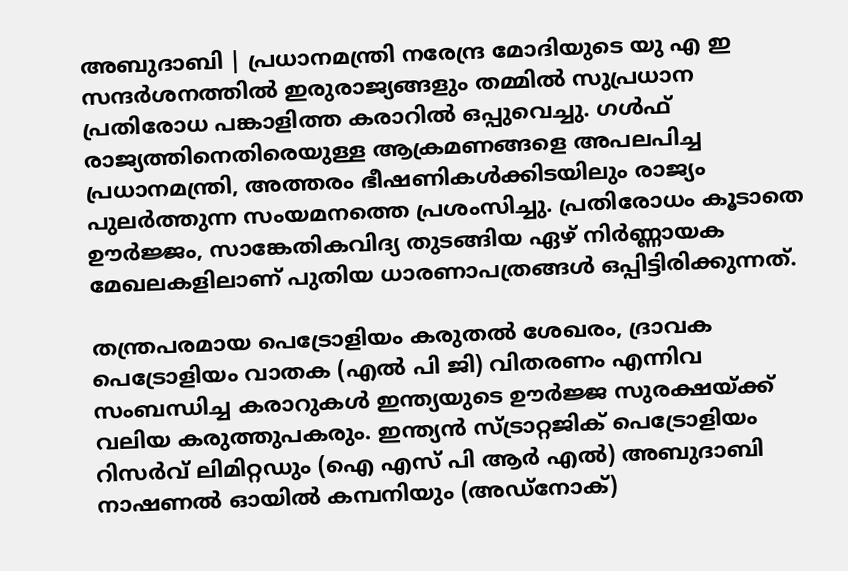അബുദാബി | പ്രധാനമന്ത്രി നരേന്ദ്ര മോദിയുടെ യു എ ഇ സന്ദർശനത്തിൽ ഇരുരാജ്യങ്ങളും തമ്മിൽ സുപ്രധാന പ്രതിരോധ പങ്കാളിത്ത കരാറിൽ ഒപ്പുവെച്ചു. ഗൾഫ് രാജ്യത്തിനെതിരെയുള്ള ആക്രമണങ്ങളെ അപലപിച്ച പ്രധാനമന്ത്രി, അത്തരം ഭീഷണികൾക്കിടയിലും രാജ്യം പുലർത്തുന്ന സംയമനത്തെ പ്രശംസിച്ചു. പ്രതിരോധം കൂടാതെ ഊർജ്ജം, സാങ്കേതികവിദ്യ തുടങ്ങിയ ഏഴ് നിർണ്ണായക മേഖലകളിലാണ് പുതിയ ധാരണാപത്രങ്ങൾ ഒപ്പിട്ടിരിക്കുന്നത്.

തന്ത്രപരമായ പെട്രോളിയം കരുതൽ ശേഖരം, ദ്രാവക പെട്രോളിയം വാതക (എൽ പി ജി) വിതരണം എന്നിവ സംബന്ധിച്ച കരാറുകൾ ഇന്ത്യയുടെ ഊർജ്ജ സുരക്ഷയ്ക്ക് വലിയ കരുത്തുപകരും. ഇന്ത്യൻ സ്ട്രാറ്റജിക് പെട്രോളിയം റിസർവ് ലിമിറ്റഡും (ഐ എസ് പി ആർ എൽ) അബുദാബി നാഷണൽ ഓയിൽ കമ്പനിയും (അഡ്‌നോക്)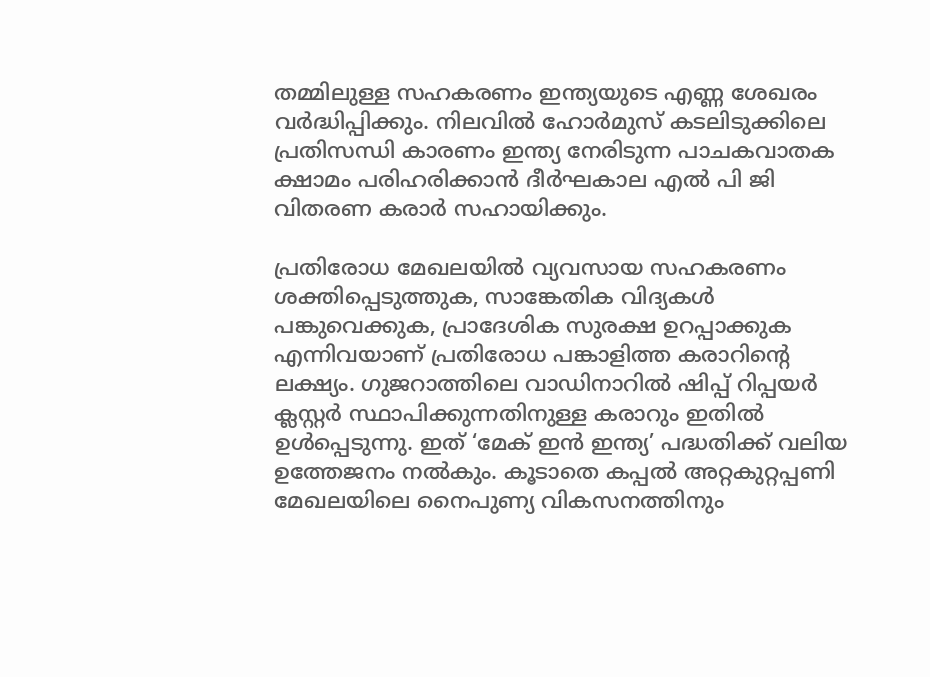തമ്മിലുള്ള സഹകരണം ഇന്ത്യയുടെ എണ്ണ ശേഖരം വർദ്ധിപ്പിക്കും. നിലവിൽ ഹോർമുസ് കടലിടുക്കിലെ പ്രതിസന്ധി കാരണം ഇന്ത്യ നേരിടുന്ന പാചകവാതക ക്ഷാമം പരിഹരിക്കാൻ ദീർഘകാല എൽ പി ജി വിതരണ കരാർ സഹായിക്കും.

പ്രതിരോധ മേഖലയിൽ വ്യവസായ സഹകരണം ശക്തിപ്പെടുത്തുക, സാങ്കേതിക വിദ്യകൾ പങ്കുവെക്കുക, പ്രാദേശിക സുരക്ഷ ഉറപ്പാക്കുക എന്നിവയാണ് പ്രതിരോധ പങ്കാളിത്ത കരാറിന്റെ ലക്ഷ്യം. ഗുജറാത്തിലെ വാഡിനാറിൽ ഷിപ്പ് റിപ്പയർ ക്ലസ്റ്റർ സ്ഥാപിക്കുന്നതിനുള്ള കരാറും ഇതിൽ ഉൾപ്പെടുന്നു. ഇത് ‘മേക് ഇൻ ഇന്ത്യ’ പദ്ധതിക്ക് വലിയ ഉത്തേജനം നൽകും. കൂടാതെ കപ്പൽ അറ്റകുറ്റപ്പണി മേഖലയിലെ നൈപുണ്യ വികസനത്തിനും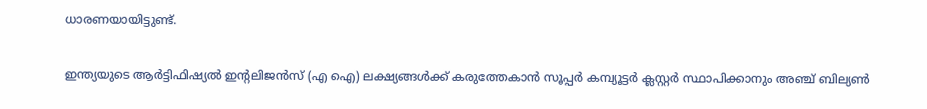ധാരണയായിട്ടുണ്ട്.

ഇന്ത്യയുടെ ആർട്ടിഫിഷ്യൽ ഇന്റലിജൻസ് (എ ഐ) ലക്ഷ്യങ്ങൾക്ക് കരുത്തേകാൻ സൂപ്പർ കമ്പ്യൂട്ടർ ക്ലസ്റ്റർ സ്ഥാപിക്കാനും അഞ്ച് ബില്യൺ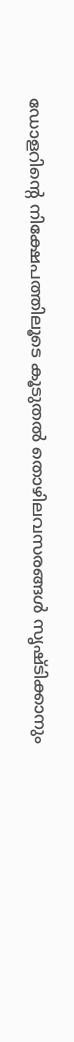ഡോളറിന്റെ നിക്ഷേപത്തിലൂടെ കൂടുതൽ തൊഴിലവസരങ്ങൾ സൃഷ്ടിക്കാനും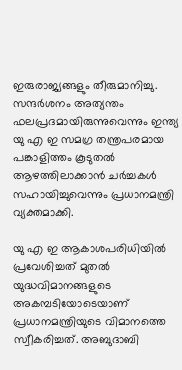ഇരുരാജ്യങ്ങളും തീരുമാനിച്ചു. സന്ദർശനം അത്യന്തം ഫലപ്രദമായിരുന്നുവെന്നും ഇന്ത്യ യു എ ഇ സമഗ്ര തന്ത്രപരമായ പങ്കാളിത്തം കൂടുതൽ ആഴത്തിലാക്കാൻ ചർച്ചകൾ സഹായിച്ചുവെന്നും പ്രധാനമന്ത്രി വ്യക്തമാക്കി.

യു എ ഇ ആകാശപരിധിയിൽ പ്രവേശിച്ചത് മുതൽ യുദ്ധവിമാനങ്ങളുടെ അകമ്പടിയോടെയാണ് പ്രധാനമന്ത്രിയുടെ വിമാനത്തെ സ്വീകരിച്ചത്. അബുദാബി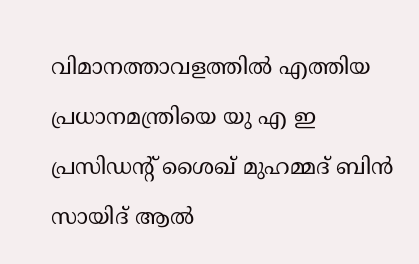വിമാനത്താവളത്തിൽ എത്തിയ പ്രധാനമന്ത്രിയെ യു എ ഇ പ്രസിഡന്റ് ശൈഖ് മുഹമ്മദ് ബിൻ സായിദ് ആൽ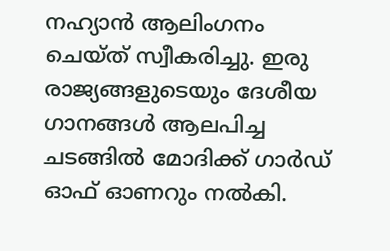നഹ്യാൻ ആലിംഗനം ചെയ്ത് സ്വീകരിച്ചു. ഇരു രാജ്യങ്ങളുടെയും ദേശീയ ഗാനങ്ങൾ ആലപിച്ച ചടങ്ങിൽ മോദിക്ക് ഗാർഡ് ഓഫ് ഓണറും നൽകി.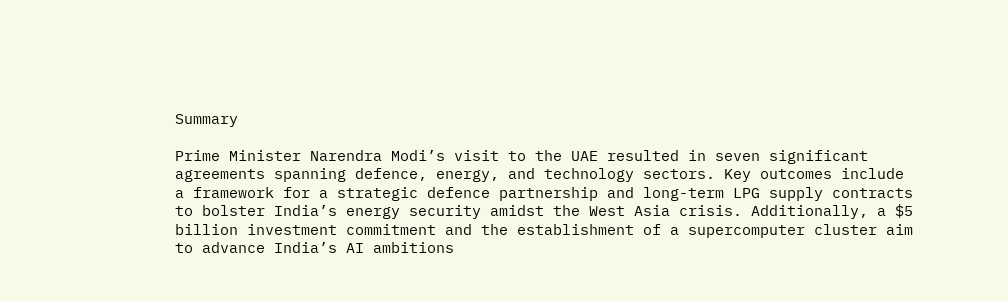Summary

Prime Minister Narendra Modi’s visit to the UAE resulted in seven significant agreements spanning defence, energy, and technology sectors. Key outcomes include a framework for a strategic defence partnership and long-term LPG supply contracts to bolster India’s energy security amidst the West Asia crisis. Additionally, a $5 billion investment commitment and the establishment of a supercomputer cluster aim to advance India’s AI ambitions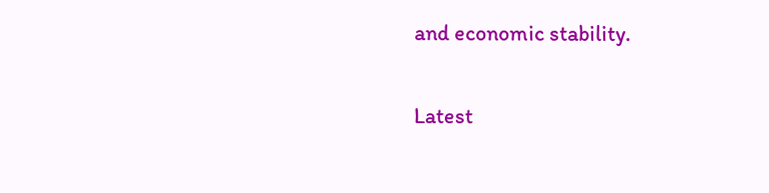and economic stability.

Latest